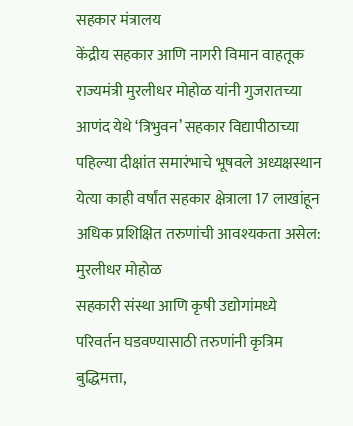सहकार मंत्रालय
केंद्रीय सहकार आणि नागरी विमान वाहतूक राज्यमंत्री मुरलीधर मोहोळ यांनी गुजरातच्या आणंद येथे ‘त्रिभुवन’ सहकार विद्यापीठाच्या पहिल्या दीक्षांत समारंभाचे भूषवले अध्यक्षस्थान
येत्या काही वर्षांत सहकार क्षेत्राला 17 लाखांहून अधिक प्रशिक्षित तरुणांची आवश्यकता असेल: मुरलीधर मोहोळ
सहकारी संस्था आणि कृषी उद्योगांमध्ये परिवर्तन घडवण्यासाठी तरुणांनी कृत्रिम बुद्धिमत्ता,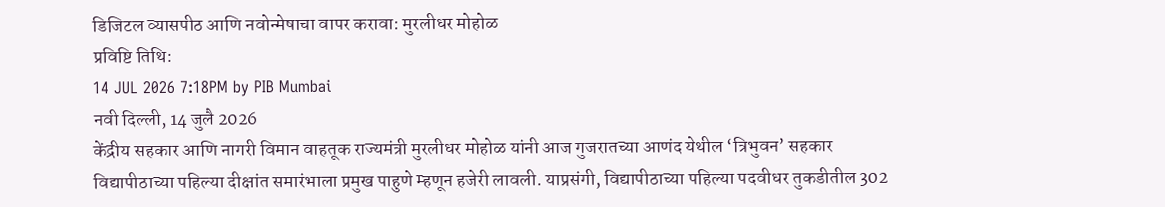डिजिटल व्यासपीठ आणि नवोन्मेषाचा वापर करावा: मुरलीधर मोहोळ
प्रविष्टि तिथि:
14 JUL 2026 7:18PM by PIB Mumbai
नवी दिल्ली, 14 जुलै 2026
केंद्रीय सहकार आणि नागरी विमान वाहतूक राज्यमंत्री मुरलीधर मोहोळ यांनी आज गुजरातच्या आणंद येथील ‘त्रिभुवन’ सहकार विद्यापीठाच्या पहिल्या दीक्षांत समारंभाला प्रमुख पाहुणे म्हणून हजेरी लावली. याप्रसंगी, विद्यापीठाच्या पहिल्या पदवीधर तुकडीतील 302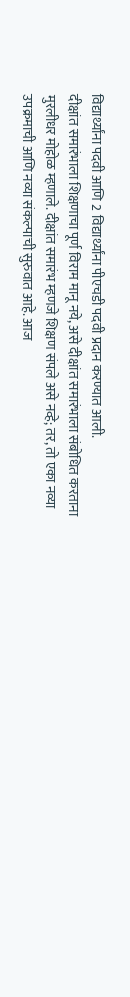विद्यार्थ्यांना पदवी आणि 2 विद्यार्थ्यांना पीएचडी पदवी प्रदान करण्यात आली.
दीक्षांत समारंभाला शिक्षणाचा पूर्ण विराम मानू नये, असे दीक्षांत समारंभाला संबोधित करताना मुरलीधर मोहोळ म्हणाले. दीक्षांत समारंभ म्हणजे शिक्षण संपले असे नव्हे; तर, तो एका नव्या उपक्रमाची आणि नव्या संकल्पाची सुरुवात आहे. आज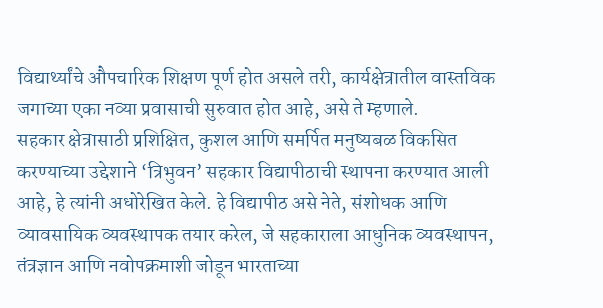विद्यार्थ्यांचे औपचारिक शिक्षण पूर्ण होत असले तरी, कार्यक्षेत्रातील वास्तविक जगाच्या एका नव्या प्रवासाची सुरुवात होत आहे, असे ते म्हणाले.
सहकार क्षेत्रासाठी प्रशिक्षित, कुशल आणि समर्पित मनुष्यबळ विकसित करण्याच्या उद्देशाने ‘त्रिभुवन’ सहकार विद्यापीठाची स्थापना करण्यात आली आहे, हे त्यांनी अधोरेखित केले. हे विद्यापीठ असे नेते, संशोधक आणि व्यावसायिक व्यवस्थापक तयार करेल, जे सहकाराला आधुनिक व्यवस्थापन, तंत्रज्ञान आणि नवोपक्रमाशी जोडून भारताच्या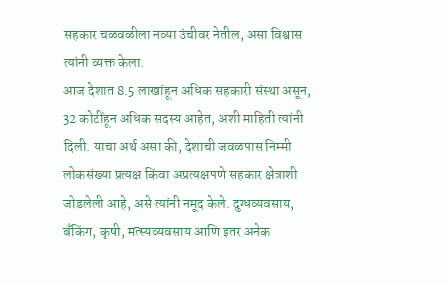सहकार चळवळीला नव्या उंचीवर नेतील, असा विश्वास त्यांनी व्यक्त केला.
आज देशात 8.5 लाखांहून अधिक सहकारी संस्था असून, 32 कोटींहून अधिक सदस्य आहेत, अशी माहिती त्यांनी दिली. याचा अर्थ असा की, देशाची जवळपास निम्मी लोकसंख्या प्रत्यक्ष किंवा अप्रत्यक्षपणे सहकार क्षेत्राशी जोडलेली आहे, असे त्यांनी नमूद केले. दुग्धव्यवसाय, बँकिंग, कृषी, मत्स्यव्यवसाय आणि इतर अनेक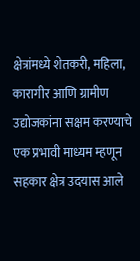क्षेत्रांमध्ये शेतकरी, महिला, कारागीर आणि ग्रामीण उद्योजकांना सक्षम करण्याचे एक प्रभावी माध्यम म्हणून सहकार क्षेत्र उदयास आले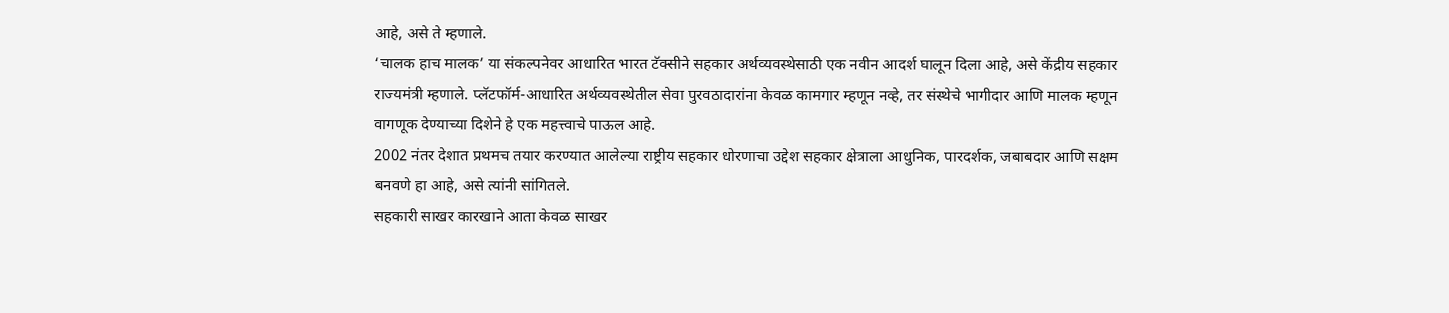आहे, असे ते म्हणाले.
‘चालक हाच मालक’ या संकल्पनेवर आधारित भारत टॅक्सीने सहकार अर्थव्यवस्थेसाठी एक नवीन आदर्श घालून दिला आहे, असे केंद्रीय सहकार राज्यमंत्री म्हणाले. प्लॅटफॉर्म-आधारित अर्थव्यवस्थेतील सेवा पुरवठादारांना केवळ कामगार म्हणून नव्हे, तर संस्थेचे भागीदार आणि मालक म्हणून वागणूक देण्याच्या दिशेने हे एक महत्त्वाचे पाऊल आहे.
2002 नंतर देशात प्रथमच तयार करण्यात आलेल्या राष्ट्रीय सहकार धोरणाचा उद्देश सहकार क्षेत्राला आधुनिक, पारदर्शक, जबाबदार आणि सक्षम बनवणे हा आहे, असे त्यांनी सांगितले.
सहकारी साखर कारखाने आता केवळ साखर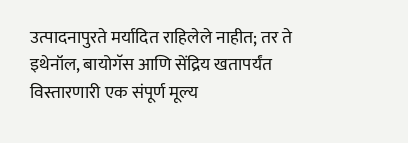उत्पादनापुरते मर्यादित राहिलेले नाहीत; तर ते इथेनॉल, बायोगॅस आणि सेंद्रिय खतापर्यंत विस्तारणारी एक संपूर्ण मूल्य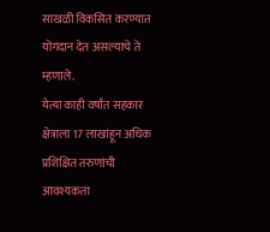साखळी विकसित करण्यात योगदान देत असल्याचे ते म्हणाले.
येत्या काही वर्षांत सहकार क्षेत्राला 17 लाखांहून अधिक प्रशिक्षित तरुणांची आवश्यकता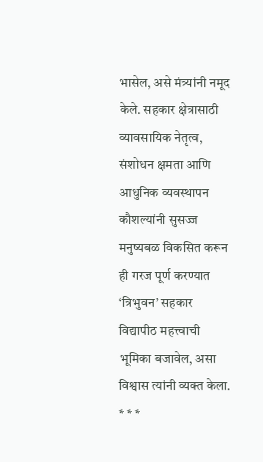भासेल, असे मंत्र्यांनी नमूद केले. सहकार क्षेत्रासाठी व्यावसायिक नेतृत्व, संशोधन क्षमता आणि आधुनिक व्यवस्थापन कौशल्यांनी सुसज्ज मनुष्यबळ विकसित करून ही गरज पूर्ण करण्यात ‘त्रिभुवन’ सहकार विद्यापीठ महत्त्वाची भूमिका बजावेल, असा विश्वास त्यांनी व्यक्त केला.
* * *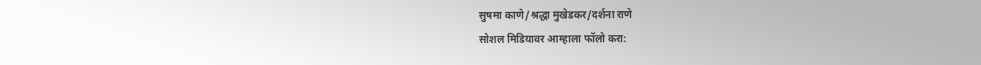सुषमा काणे/श्रद्धा मुखेडकर/दर्शना राणे
सोशल मिडियावर आम्हाला फॉलो करा: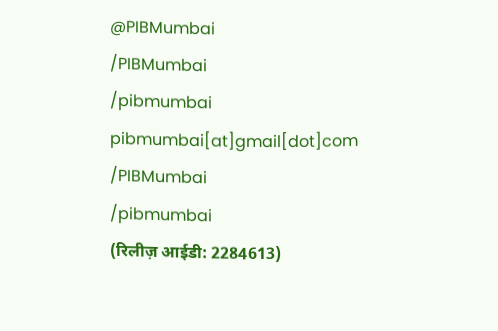@PIBMumbai
/PIBMumbai
/pibmumbai
pibmumbai[at]gmail[dot]com
/PIBMumbai
/pibmumbai
(रिलीज़ आईडी: 2284613)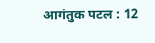आगंतुक पटल : 12